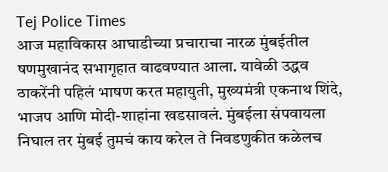Tej Police Times
आज महाविकास आघाडीच्या प्रचाराचा नारळ मुंबईतील षणमुखानंद सभागृहात वाढवण्यात आला. यावेळी उद्धव ठाकरेंनी पहिलं भाषण करत महायुती, मुख्यमंत्री एकनाथ शिंदे, भाजप आणि मोदी-शाहांना खडसावलं. मुंबईला संपवायला निघाल तर मुंबई तुमचं काय करेल ते निवडणुकीत कळेलच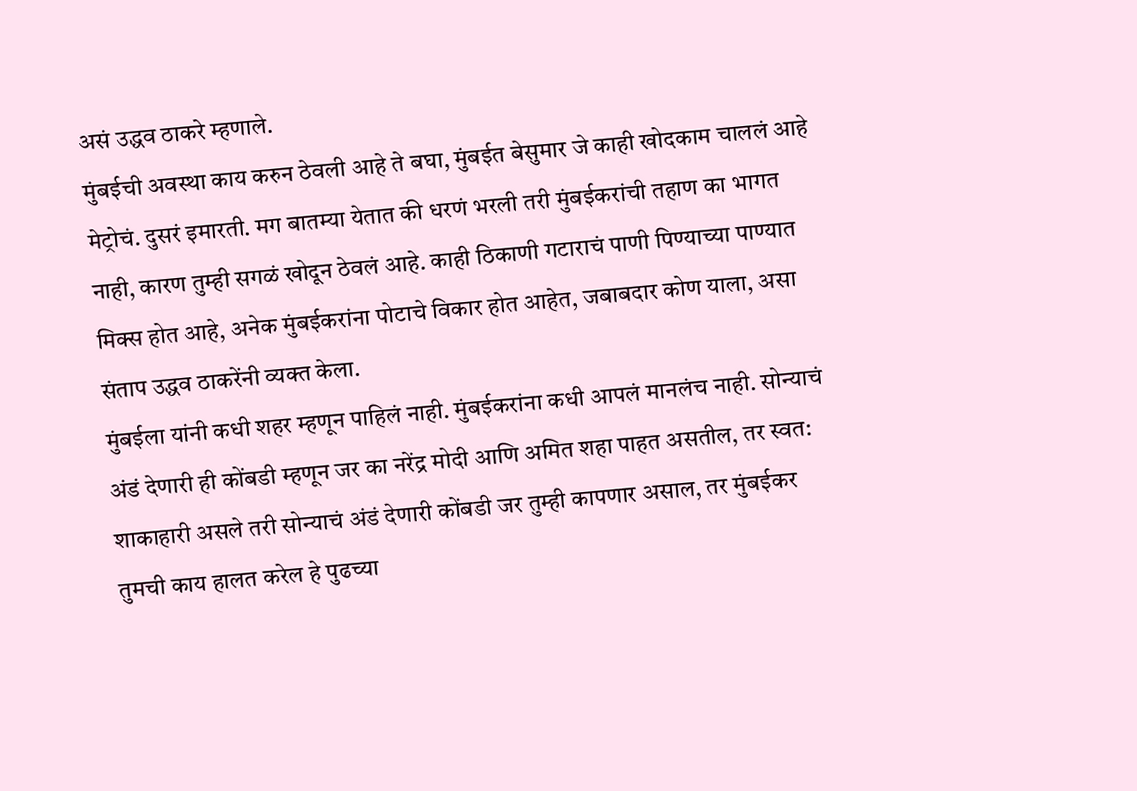असं उद्धव ठाकरे म्हणाले.
मुंबईची अवस्था काय करुन ठेवली आहे ते बघा, मुंबईत बेसुमार जे काही खोदकाम चाललं आहे मेट्रोचं. दुसरं इमारती. मग बातम्या येतात की धरणं भरली तरी मुंबईकरांची तहाण का भागत नाही, कारण तुम्ही सगळं खोदून ठेवलं आहे. काही ठिकाणी गटाराचं पाणी पिण्याच्या पाण्यात मिक्स होत आहे, अनेक मुंबईकरांना पोटाचे विकार होत आहेत, जबाबदार कोण याला, असा संताप उद्धव ठाकरेंनी व्यक्त केला.
मुंबईला यांनी कधी शहर म्हणून पाहिलं नाही. मुंबईकरांना कधी आपलं मानलंच नाही. सोन्याचं अंडं देणारी ही कोंबडी म्हणून जर का नरेंद्र मोदी आणि अमित शहा पाहत असतील, तर स्वत: शाकाहारी असले तरी सोन्याचं अंडं देणारी कोंबडी जर तुम्ही कापणार असाल, तर मुंबईकर तुमची काय हालत करेल हे पुढच्या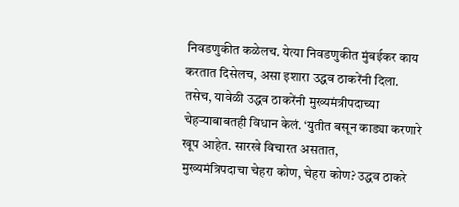निवडणुकीत कळेलच. येत्या निवडणुकीत मुंबईकर काय करतात दिसेलच, असा इशारा उद्धव ठाकरेंनी दिला.
तसेच, यावेळी उद्धव ठाकरेंनी मुख्यमंत्रीपदाच्या चेहऱ्याबाबतही विधान केलं. ‘युतीत बसून काड्या करणारे खूप आहेत. सारखे विचारत असतात,
मुख्यमंत्रिपदाचा चेहरा कोण, चेहरा कोण? उद्धव ठाकरे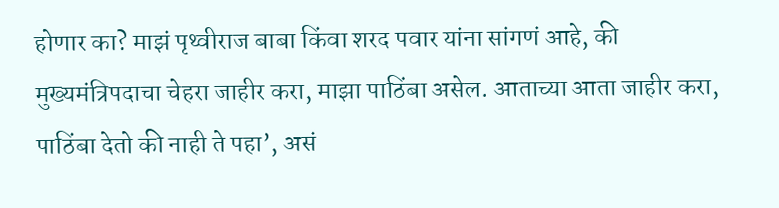होणार का? माझं पृथ्वीराज बाबा किंवा शरद पवार यांना सांगणं आहे, की मुख्यमंत्रिपदाचा चेहरा जाहीर करा, माझा पाठिंबा असेल. आताच्या आता जाहीर करा, पाठिंबा देतो की नाही ते पहा’, असं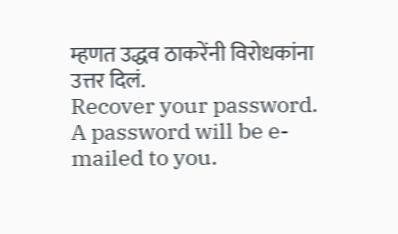म्हणत उद्धव ठाकरेंनी विरोधकांना उत्तर दिलं.
Recover your password.
A password will be e-mailed to you.